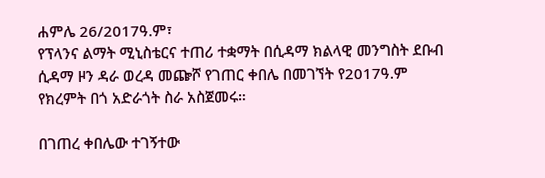ሐምሌ 26/2017ዓ.ም፣
የፕላንና ልማት ሚኒስቴርና ተጠሪ ተቋማት በሲዳማ ክልላዊ መንግስት ደቡብ ሲዳማ ዞን ዳራ ወረዳ መጬሾ የገጠር ቀበሌ በመገኘት የ2017ዓ.ም የክረምት በጎ አድራጎት ስራ አስጀመሩ።

በገጠረ ቀበሌው ተገኝተው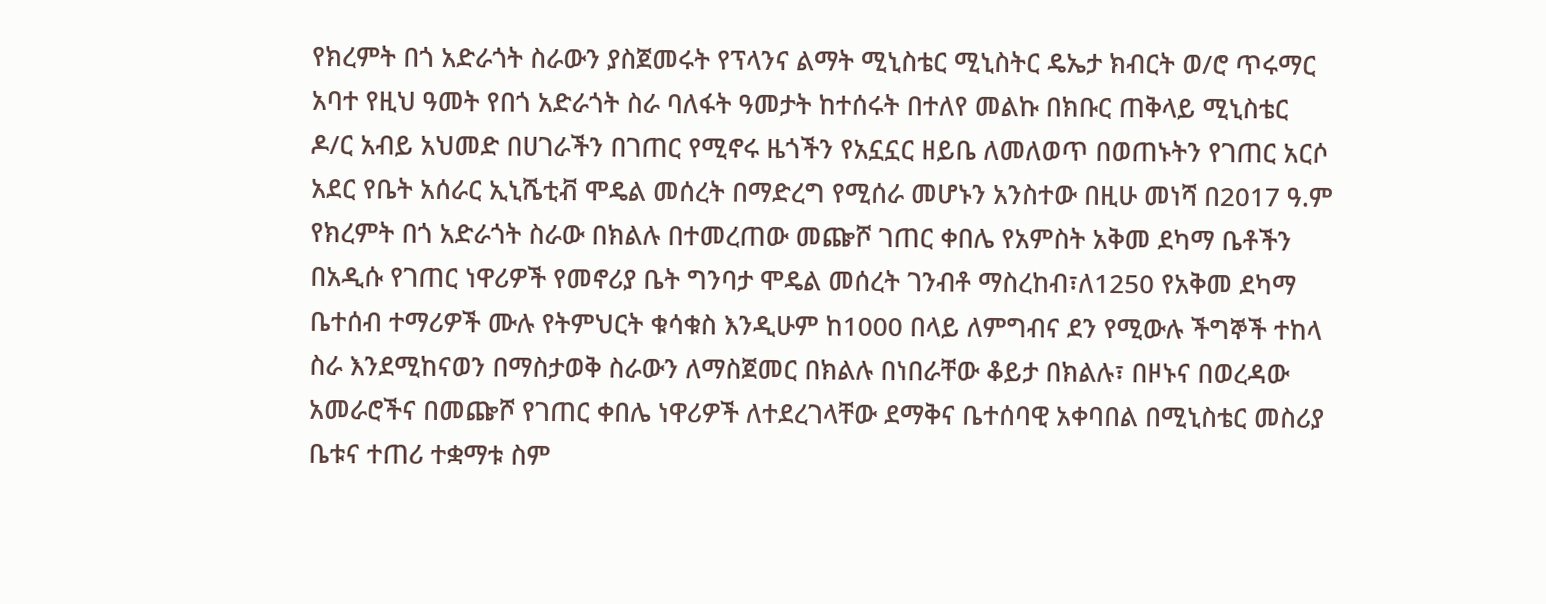የክረምት በጎ አድራጎት ስራውን ያስጀመሩት የፕላንና ልማት ሚኒስቴር ሚኒስትር ዴኤታ ክብርት ወ/ሮ ጥሩማር አባተ የዚህ ዓመት የበጎ አድራጎት ስራ ባለፋት ዓመታት ከተሰሩት በተለየ መልኩ በክቡር ጠቅላይ ሚኒስቴር ዶ/ር አብይ አህመድ በሀገራችን በገጠር የሚኖሩ ዜጎችን የአኗኗር ዘይቤ ለመለወጥ በወጠኑትን የገጠር አርሶ አደር የቤት አሰራር ኢኒሼቲቭ ሞዴል መሰረት በማድረግ የሚሰራ መሆኑን አንስተው በዚሁ መነሻ በ2017 ዓ.ም የክረምት በጎ አድራጎት ስራው በክልሉ በተመረጠው መጬሾ ገጠር ቀበሌ የአምስት አቅመ ደካማ ቤቶችን በአዲሱ የገጠር ነዋሪዎች የመኖሪያ ቤት ግንባታ ሞዴል መሰረት ገንብቶ ማስረከብ፣ለ1250 የአቅመ ደካማ ቤተሰብ ተማሪዎች ሙሉ የትምህርት ቁሳቁስ እንዲሁም ከ1000 በላይ ለምግብና ደን የሚውሉ ችግኞች ተከላ ስራ እንደሚከናወን በማስታወቅ ስራውን ለማስጀመር በክልሉ በነበራቸው ቆይታ በክልሉ፣ በዞኑና በወረዳው አመራሮችና በመጬሾ የገጠር ቀበሌ ነዋሪዎች ለተደረገላቸው ደማቅና ቤተሰባዊ አቀባበል በሚኒስቴር መስሪያ ቤቱና ተጠሪ ተቋማቱ ስም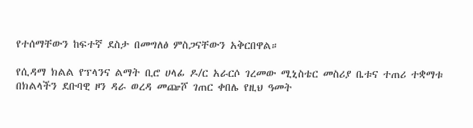የተሰማቸውን ከፍተኛ ደስታ በመግለፅ ምስጋናቸውን አቅርበዋል።

የሲዳማ ክልል የፕላንና ልማት ቢሮ ሀላፊ ዶ/ር አራርሶ ገረመው ሚኒስቴር መስሪያ ቤቱና ተጠሪ ተቋማቱ በክልላችን ደቡባዊ ዞን ዳራ ወረዳ መጬሾ ገጠር ቀበሌ የዚህ ዓመት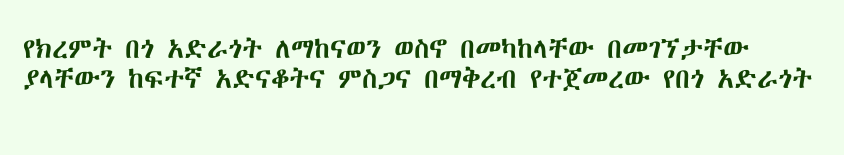የክረምት በጎ አድራጎት ለማከናወን ወስኖ በመካከላቸው በመገኘታቸው ያላቸውን ከፍተኛ አድናቆትና ምስጋና በማቅረብ የተጀመረው የበጎ አድራጎት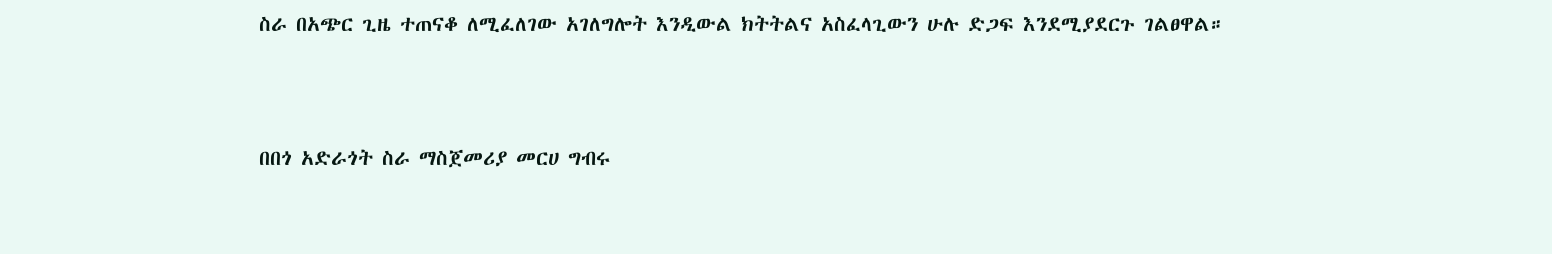ስራ በአጭር ጊዜ ተጠናቆ ለሚፈለገው አገለግሎት እንዲውል ክትትልና አስፈላጊውን ሁሉ ድጋፍ እንደሚያደርጉ ገልፀዋል።



በበጎ አድራጎት ስራ ማስጀመሪያ መርሀ ግብሩ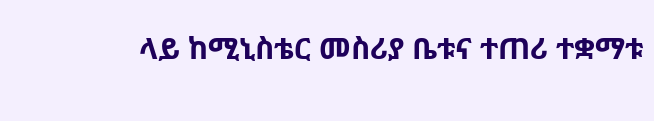ላይ ከሚኒስቴር መስሪያ ቤቱና ተጠሪ ተቋማቱ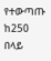የተውጣጡ ከ250 በላይ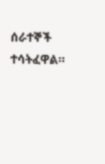ሰራተኞች ተሳትፈዋል።